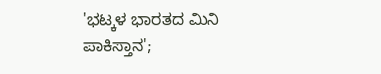'ಭಟ್ಕಳ ಭಾರತದ ಮಿನಿ ಪಾಕಿಸ್ತಾನ';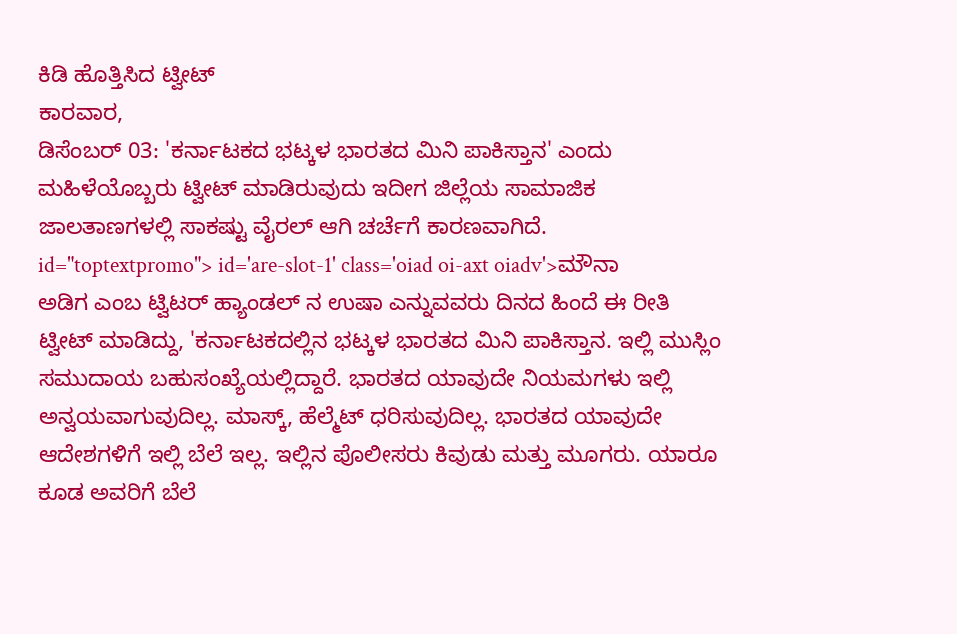ಕಿಡಿ ಹೊತ್ತಿಸಿದ ಟ್ವೀಟ್
ಕಾರವಾರ,
ಡಿಸೆಂಬರ್ 03: 'ಕರ್ನಾಟಕದ ಭಟ್ಕಳ ಭಾರತದ ಮಿನಿ ಪಾಕಿಸ್ತಾನ' ಎಂದು ಮಹಿಳೆಯೊಬ್ಬರು ಟ್ವೀಟ್ ಮಾಡಿರುವುದು ಇದೀಗ ಜಿಲ್ಲೆಯ ಸಾಮಾಜಿಕ ಜಾಲತಾಣಗಳಲ್ಲಿ ಸಾಕಷ್ಟು ವೈರಲ್ ಆಗಿ ಚರ್ಚೆಗೆ ಕಾರಣವಾಗಿದೆ. id="toptextpromo"> id='are-slot-1' class='oiad oi-axt oiadv'>ಮೌನಾ
ಅಡಿಗ ಎಂಬ ಟ್ವಿಟರ್ ಹ್ಯಾಂಡಲ್ ನ ಉಷಾ ಎನ್ನುವವರು ದಿನದ ಹಿಂದೆ ಈ ರೀತಿ ಟ್ವೀಟ್ ಮಾಡಿದ್ದು, 'ಕರ್ನಾಟಕದಲ್ಲಿನ ಭಟ್ಕಳ ಭಾರತದ ಮಿನಿ ಪಾಕಿಸ್ತಾನ. ಇಲ್ಲಿ ಮುಸ್ಲಿಂ ಸಮುದಾಯ ಬಹುಸಂಖ್ಯೆಯಲ್ಲಿದ್ದಾರೆ. ಭಾರತದ ಯಾವುದೇ ನಿಯಮಗಳು ಇಲ್ಲಿ ಅನ್ವಯವಾಗುವುದಿಲ್ಲ. ಮಾಸ್ಕ್, ಹೆಲ್ಮೆಟ್ ಧರಿಸುವುದಿಲ್ಲ. ಭಾರತದ ಯಾವುದೇ ಆದೇಶಗಳಿಗೆ ಇಲ್ಲಿ ಬೆಲೆ ಇಲ್ಲ. ಇಲ್ಲಿನ ಪೊಲೀಸರು ಕಿವುಡು ಮತ್ತು ಮೂಗರು. ಯಾರೂ ಕೂಡ ಅವರಿಗೆ ಬೆಲೆ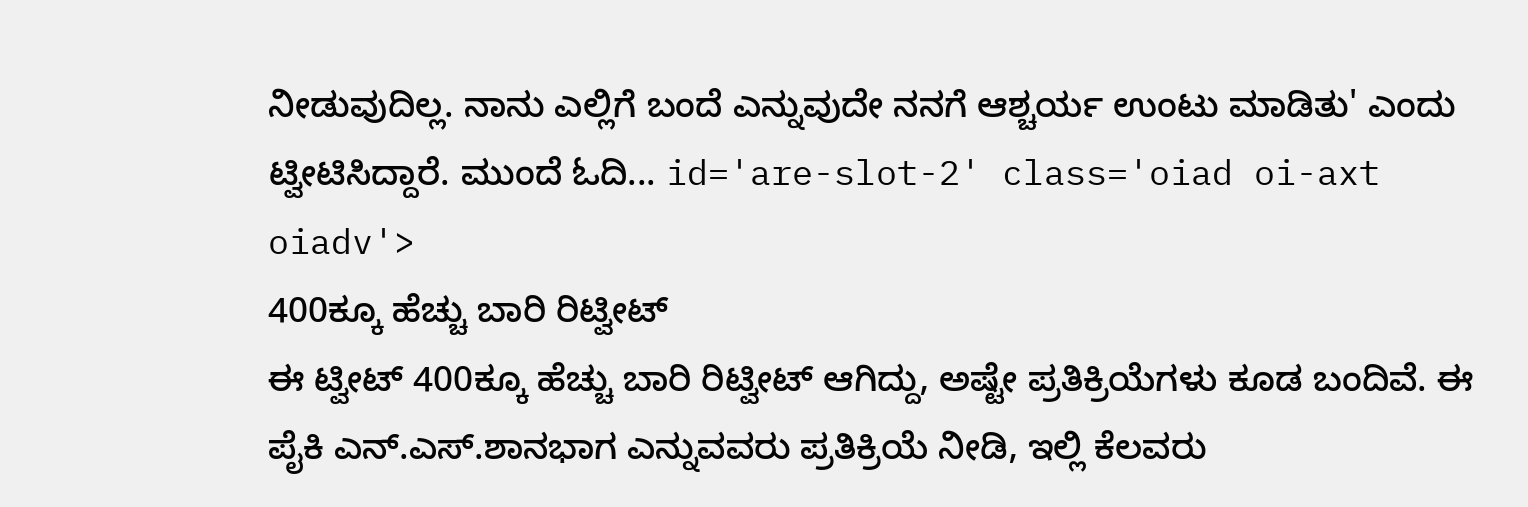ನೀಡುವುದಿಲ್ಲ. ನಾನು ಎಲ್ಲಿಗೆ ಬಂದೆ ಎನ್ನುವುದೇ ನನಗೆ ಆಶ್ಚರ್ಯ ಉಂಟು ಮಾಡಿತು' ಎಂದು ಟ್ವೀಟಿಸಿದ್ದಾರೆ. ಮುಂದೆ ಓದಿ... id='are-slot-2' class='oiad oi-axt oiadv'>
400ಕ್ಕೂ ಹೆಚ್ಚು ಬಾರಿ ರಿಟ್ವೀಟ್
ಈ ಟ್ವೀಟ್ 400ಕ್ಕೂ ಹೆಚ್ಚು ಬಾರಿ ರಿಟ್ವೀಟ್ ಆಗಿದ್ದು, ಅಷ್ಟೇ ಪ್ರತಿಕ್ರಿಯೆಗಳು ಕೂಡ ಬಂದಿವೆ. ಈ ಪೈಕಿ ಎನ್.ಎಸ್.ಶಾನಭಾಗ ಎನ್ನುವವರು ಪ್ರತಿಕ್ರಿಯೆ ನೀಡಿ, ಇಲ್ಲಿ ಕೆಲವರು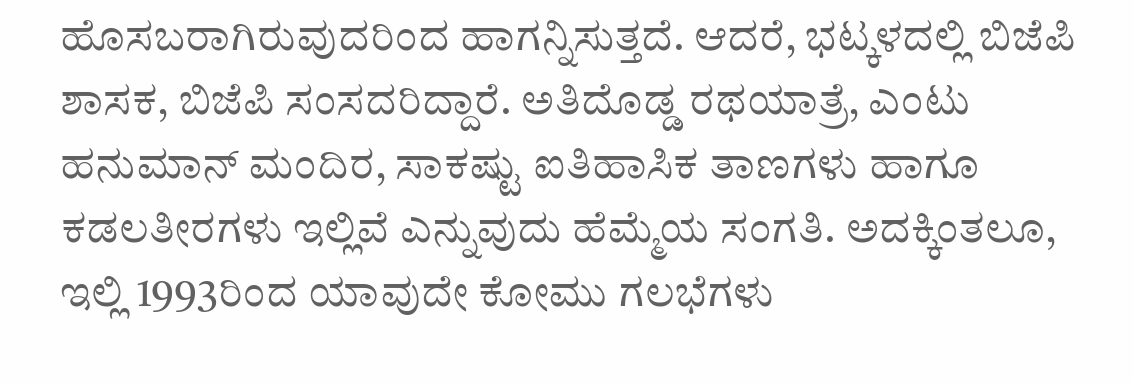ಹೊಸಬರಾಗಿರುವುದರಿಂದ ಹಾಗನ್ನಿಸುತ್ತದೆ. ಆದರೆ, ಭಟ್ಕಳದಲ್ಲಿ ಬಿಜೆಪಿ ಶಾಸಕ, ಬಿಜೆಪಿ ಸಂಸದರಿದ್ದಾರೆ. ಅತಿದೊಡ್ಡ ರಥಯಾತ್ರೆ, ಎಂಟು ಹನುಮಾನ್ ಮಂದಿರ, ಸಾಕಷ್ಟು ಐತಿಹಾಸಿಕ ತಾಣಗಳು ಹಾಗೂ ಕಡಲತೀರಗಳು ಇಲ್ಲಿವೆ ಎನ್ನುವುದು ಹೆಮ್ಮೆಯ ಸಂಗತಿ. ಅದಕ್ಕಿಂತಲೂ, ಇಲ್ಲಿ 1993ರಿಂದ ಯಾವುದೇ ಕೋಮು ಗಲಭೆಗಳು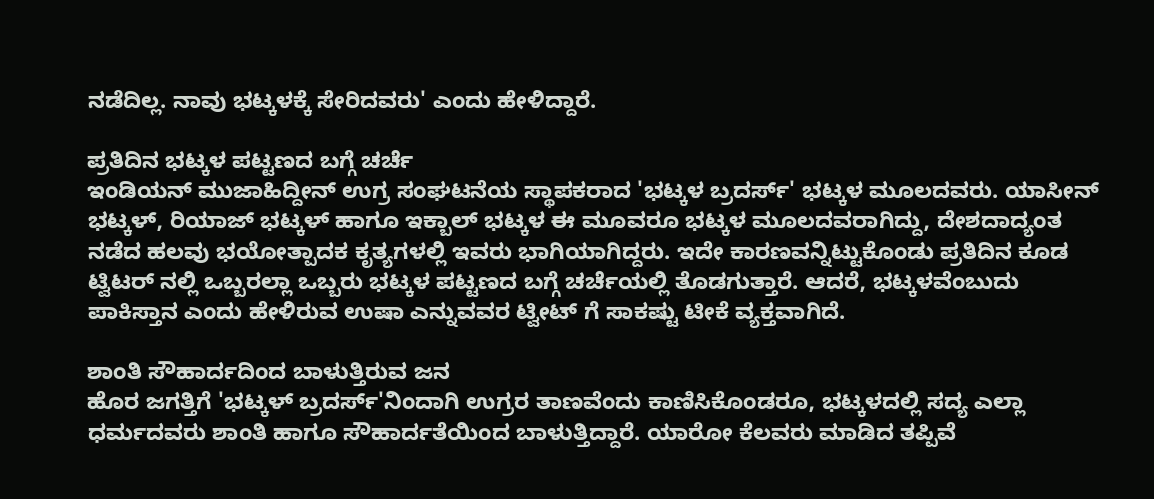ನಡೆದಿಲ್ಲ. ನಾವು ಭಟ್ಕಳಕ್ಕೆ ಸೇರಿದವರು' ಎಂದು ಹೇಳಿದ್ದಾರೆ.

ಪ್ರತಿದಿನ ಭಟ್ಕಳ ಪಟ್ಟಣದ ಬಗ್ಗೆ ಚರ್ಚೆ
ಇಂಡಿಯನ್ ಮುಜಾಹಿದ್ದೀನ್ ಉಗ್ರ ಸಂಘಟನೆಯ ಸ್ಥಾಪಕರಾದ 'ಭಟ್ಕಳ ಬ್ರದರ್ಸ್' ಭಟ್ಕಳ ಮೂಲದವರು. ಯಾಸೀನ್ ಭಟ್ಕಳ್, ರಿಯಾಜ್ ಭಟ್ಕಳ್ ಹಾಗೂ ಇಕ್ಬಾಲ್ ಭಟ್ಕಳ ಈ ಮೂವರೂ ಭಟ್ಕಳ ಮೂಲದವರಾಗಿದ್ದು, ದೇಶದಾದ್ಯಂತ ನಡೆದ ಹಲವು ಭಯೋತ್ಪಾದಕ ಕೃತ್ಯಗಳಲ್ಲಿ ಇವರು ಭಾಗಿಯಾಗಿದ್ದರು. ಇದೇ ಕಾರಣವನ್ನಿಟ್ಟುಕೊಂಡು ಪ್ರತಿದಿನ ಕೂಡ ಟ್ವಿಟರ್ ನಲ್ಲಿ ಒಬ್ಬರಲ್ಲಾ ಒಬ್ಬರು ಭಟ್ಕಳ ಪಟ್ಟಣದ ಬಗ್ಗೆ ಚರ್ಚೆಯಲ್ಲಿ ತೊಡಗುತ್ತಾರೆ. ಆದರೆ, ಭಟ್ಕಳವೆಂಬುದು ಪಾಕಿಸ್ತಾನ ಎಂದು ಹೇಳಿರುವ ಉಷಾ ಎನ್ನುವವರ ಟ್ವೀಟ್ ಗೆ ಸಾಕಷ್ಟು ಟೀಕೆ ವ್ಯಕ್ತವಾಗಿದೆ.

ಶಾಂತಿ ಸೌಹಾರ್ದದಿಂದ ಬಾಳುತ್ತಿರುವ ಜನ
ಹೊರ ಜಗತ್ತಿಗೆ 'ಭಟ್ಕಳ್ ಬ್ರದರ್ಸ್'ನಿಂದಾಗಿ ಉಗ್ರರ ತಾಣವೆಂದು ಕಾಣಿಸಿಕೊಂಡರೂ, ಭಟ್ಕಳದಲ್ಲಿ ಸದ್ಯ ಎಲ್ಲಾ ಧರ್ಮದವರು ಶಾಂತಿ ಹಾಗೂ ಸೌಹಾರ್ದತೆಯಿಂದ ಬಾಳುತ್ತಿದ್ದಾರೆ. ಯಾರೋ ಕೆಲವರು ಮಾಡಿದ ತಪ್ಪಿವೆ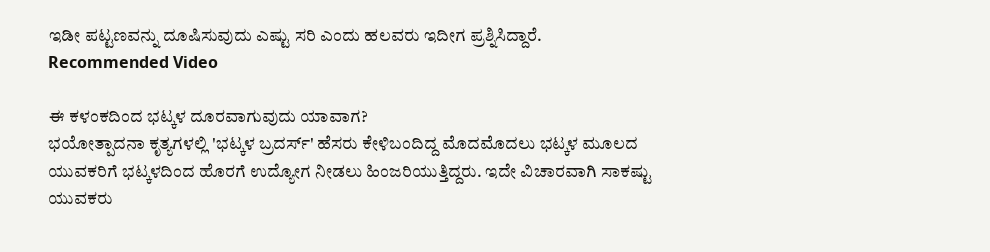ಇಡೀ ಪಟ್ಟಣವನ್ನು ದೂಷಿಸುವುದು ಎಷ್ಟು ಸರಿ ಎಂದು ಹಲವರು ಇದೀಗ ಪ್ರಶ್ನಿಸಿದ್ದಾರೆ.
Recommended Video

ಈ ಕಳಂಕದಿಂದ ಭಟ್ಕಳ ದೂರವಾಗುವುದು ಯಾವಾಗ?
ಭಯೋತ್ಪಾದನಾ ಕೃತ್ಯಗಳಲ್ಲಿ 'ಭಟ್ಕಳ ಬ್ರದರ್ಸ್' ಹೆಸರು ಕೇಳಿಬಂದಿದ್ದ ಮೊದಮೊದಲು ಭಟ್ಕಳ ಮೂಲದ ಯುವಕರಿಗೆ ಭಟ್ಕಳದಿಂದ ಹೊರಗೆ ಉದ್ಯೋಗ ನೀಡಲು ಹಿಂಜರಿಯುತ್ತಿದ್ದರು. ಇದೇ ವಿಚಾರವಾಗಿ ಸಾಕಷ್ಟು ಯುವಕರು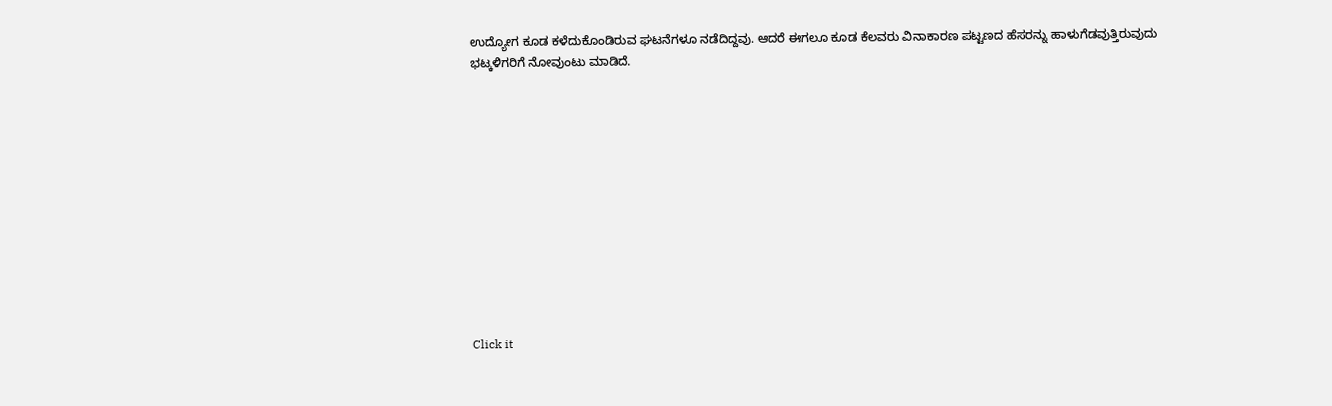ಉದ್ಯೋಗ ಕೂಡ ಕಳೆದುಕೊಂಡಿರುವ ಘಟನೆಗಳೂ ನಡೆದಿದ್ದವು. ಆದರೆ ಈಗಲೂ ಕೂಡ ಕೆಲವರು ವಿನಾಕಾರಣ ಪಟ್ಟಣದ ಹೆಸರನ್ನು ಹಾಳುಗೆಡವುತ್ತಿರುವುದು ಭಟ್ಕಳಿಗರಿಗೆ ನೋವುಂಟು ಮಾಡಿದೆ.












Click it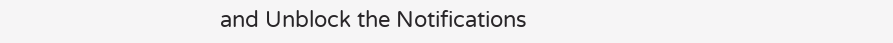and Unblock the Notifications